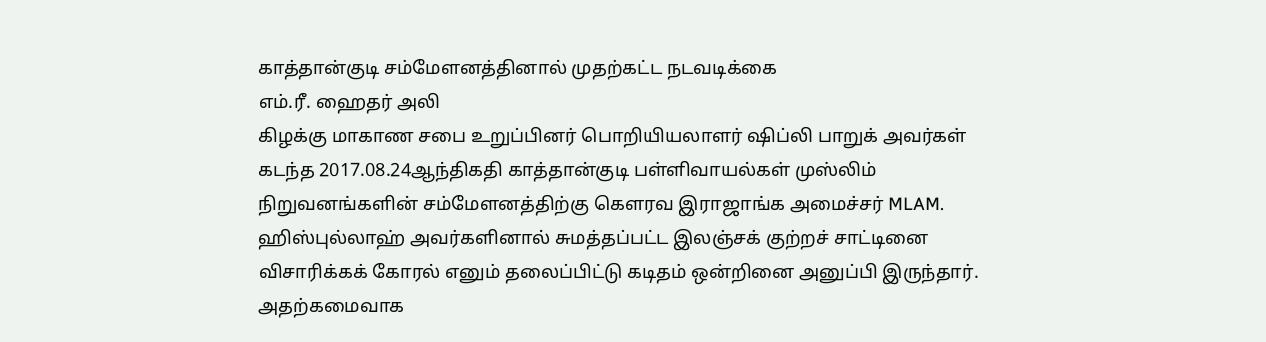காத்தான்குடி சம்மேளனத்தினால் முதற்கட்ட நடவடிக்கை
எம்.ரீ. ஹைதர் அலி
கிழக்கு மாகாண சபை உறுப்பினர் பொறியியலாளர் ஷிப்லி பாறுக் அவர்கள் கடந்த 2017.08.24ஆந்திகதி காத்தான்குடி பள்ளிவாயல்கள் முஸ்லிம் நிறுவனங்களின் சம்மேளனத்திற்கு கௌரவ இராஜாங்க அமைச்சர் MLAM. ஹிஸ்புல்லாஹ் அவர்களினால் சுமத்தப்பட்ட இலஞ்சக் குற்றச் சாட்டினை விசாரிக்கக் கோரல் எனும் தலைப்பிட்டு கடிதம் ஒன்றினை அனுப்பி இருந்தார்.
அதற்கமைவாக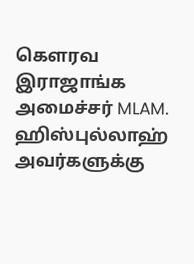கௌரவ இராஜாங்க அமைச்சர் MLAM. ஹிஸ்புல்லாஹ் அவர்களுக்கு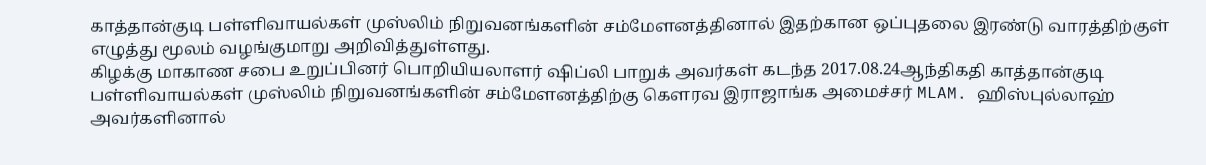காத்தான்குடி பள்ளிவாயல்கள் முஸ்லிம் நிறுவனங்களின் சம்மேளனத்தினால் இதற்கான ஒப்புதலை இரண்டு வாரத்திற்குள் எழுத்து மூலம் வழங்குமாறு அறிவித்துள்ளது.
கிழக்கு மாகாண சபை உறுப்பினர் பொறியியலாளர் ஷிப்லி பாறுக் அவர்கள் கடந்த 2017.08.24ஆந்திகதி காத்தான்குடி பள்ளிவாயல்கள் முஸ்லிம் நிறுவனங்களின் சம்மேளனத்திற்கு கௌரவ இராஜாங்க அமைச்சர் MLAM. ஹிஸ்புல்லாஹ் அவர்களினால்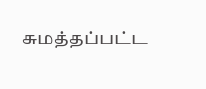சுமத்தப்பட்ட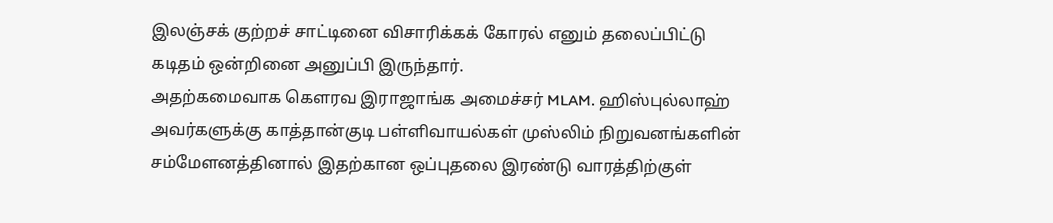இலஞ்சக் குற்றச் சாட்டினை விசாரிக்கக் கோரல் எனும் தலைப்பிட்டு கடிதம் ஒன்றினை அனுப்பி இருந்தார்.
அதற்கமைவாக கௌரவ இராஜாங்க அமைச்சர் MLAM. ஹிஸ்புல்லாஹ் அவர்களுக்கு காத்தான்குடி பள்ளிவாயல்கள் முஸ்லிம் நிறுவனங்களின் சம்மேளனத்தினால் இதற்கான ஒப்புதலை இரண்டு வாரத்திற்குள்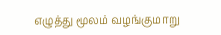எழுத்து மூலம் வழங்குமாறு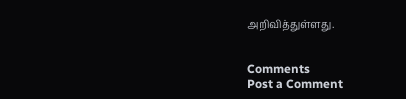அறிவித்துள்ளது.


Comments
Post a Comment